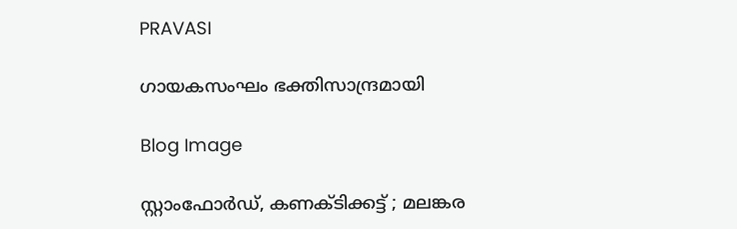PRAVASI

ഗായകസംഘം ഭക്തിസാന്ദ്രമായി

Blog Image

സ്റ്റാംഫോർഡ്, കണക്ടിക്കട്ട് ; മലങ്കര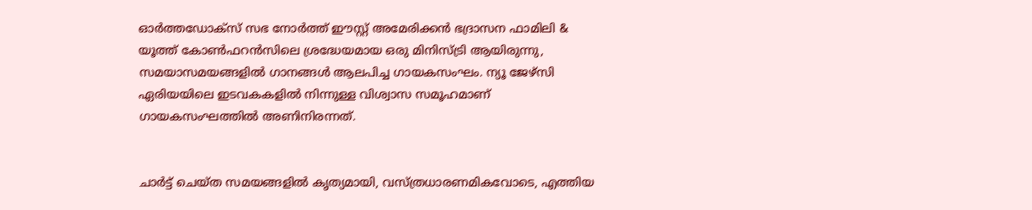ഓർത്തഡോക്സ് സഭ നോർത്ത് ഈസ്റ്റ് അമേരിക്കൻ ഭദ്രാസന ഫാമിലി & യൂത്ത് കോൺഫറൻസിലെ ശ്രദ്ധേയമായ ഒരു മിനിസ്ട്രി ആയിരുന്നു, സമയാസമയങ്ങളിൽ ഗാനങ്ങൾ ആലപിച്ച ഗായകസംഘം. ന്യൂ ജേഴ്‌സി ഏരിയയിലെ ഇടവകകളിൽ നിന്നുള്ള വിശ്വാസ സമൂഹമാണ് ഗായകസംഘത്തിൽ അണിനിരന്നത്.


ചാർട്ട് ചെയ്ത സമയങ്ങളിൽ കൃത്യമായി, വസ്ത്രധാരണമികവോടെ, എത്തിയ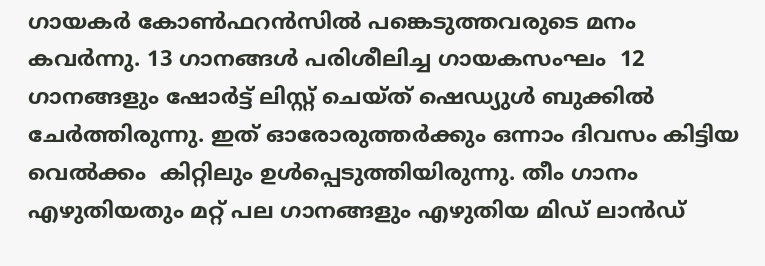ഗായകർ കോൺഫറൻസിൽ പങ്കെടുത്തവരുടെ മനം കവർന്നു. 13 ഗാനങ്ങൾ പരിശീലിച്ച ഗായകസംഘം  12 ഗാനങ്ങളും ഷോർട്ട് ലിസ്റ്റ് ചെയ്ത് ഷെഡ്യുൾ ബുക്കിൽ ചേർത്തിരുന്നു. ഇത് ഓരോരുത്തർക്കും ഒന്നാം ദിവസം കിട്ടിയ വെൽക്കം  കിറ്റിലും ഉൾപ്പെടുത്തിയിരുന്നു. തീം ഗാനം എഴുതിയതും മറ്റ് പല ഗാനങ്ങളും എഴുതിയ മിഡ് ലാൻഡ്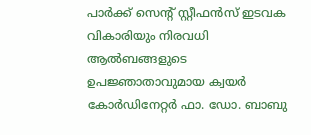പാർക്ക് സെന്റ് സ്റ്റീഫൻസ് ഇടവക വികാരിയും നിരവധി ആൽബങ്ങളുടെ ഉപജ്ഞാതാവുമായ ക്വയർ കോർഡിനേറ്റർ ഫാ. ഡോ. ബാബു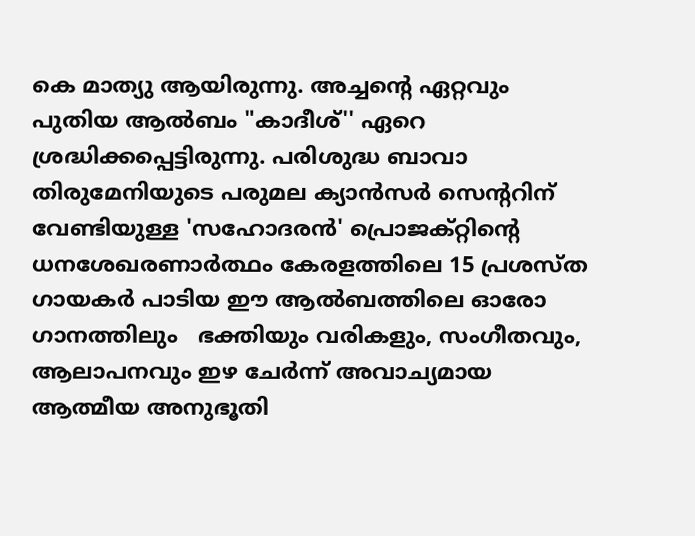കെ മാത്യു ആയിരുന്നു. അച്ചന്റെ ഏറ്റവും പുതിയ ആൽബം "കാദീശ്'' ഏറെ ശ്രദ്ധിക്കപ്പെട്ടിരുന്നു. പരിശുദ്ധ ബാവാ തിരുമേനിയുടെ പരുമല ക്യാൻസർ സെന്ററിന് വേണ്ടിയുള്ള 'സഹോദരൻ' പ്രൊജക്റ്റിന്റെ ധനശേഖരണാർത്ഥം കേരളത്തിലെ 15 പ്രശസ്ത ഗായകർ പാടിയ ഈ ആൽബത്തിലെ ഓരോ ഗാനത്തിലും   ഭക്തിയും വരികളും, സംഗീതവും, ആലാപനവും ഇഴ ചേർന്ന് അവാച്യമായ ആത്മീയ അനുഭൂതി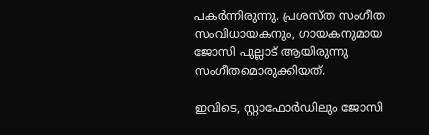പകർന്നിരുന്നു. പ്രശസ്ത സംഗീത സംവിധായകനും, ഗായകനുമായ ജോസി പുല്ലാട് ആയിരുന്നു സംഗീതമൊരുക്കിയത്.

ഇവിടെ, സ്റ്റാഫോർഡിലും ജോസി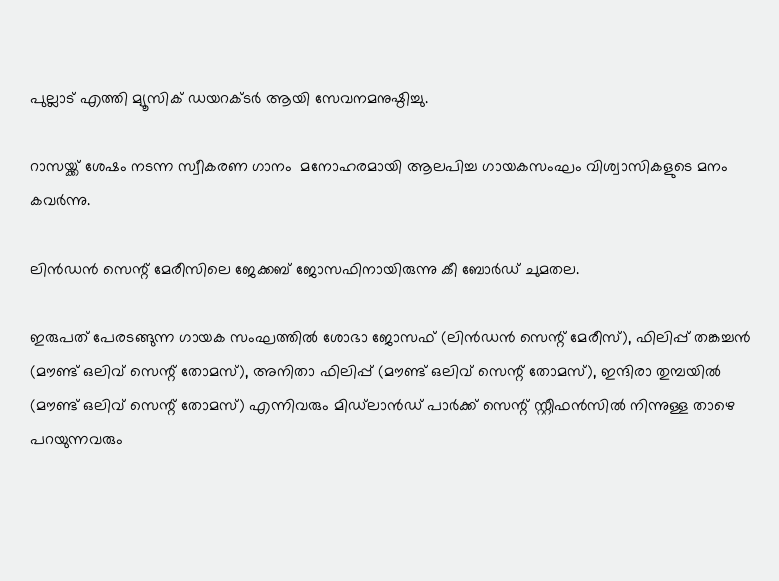പുല്ലാട് എത്തി മ്യൂസിക് ഡയറക്ടർ ആയി സേവനമനുഷ്ഠിച്ചു.

റാസയ്ക്ക് ശേഷം നടന്ന സ്വീകരണ ഗാനം  മനോഹരമായി ആലപിച്ച ഗായകസംഘം വിശ്വാസികളുടെ മനം കവർന്നു.

ലിൻഡൻ സെന്റ് മേരീസിലെ ജേക്കബ് ജോസഫിനായിരുന്നു കീ ബോർഡ് ചുമതല.

ഇരുപത് പേരടങ്ങുന്ന ഗായക സംഘത്തിൽ ശോഭാ ജോസഫ് (ലിൻഡൻ സെന്റ് മേരീസ്), ഫിലിപ്പ് തങ്കച്ചൻ (മൗണ്ട് ഒലിവ് സെന്റ് തോമസ്), അനിതാ ഫിലിപ്പ് (മൗണ്ട് ഒലിവ് സെന്റ് തോമസ്), ഇന്ദിരാ തുമ്പയിൽ (മൗണ്ട് ഒലിവ് സെന്റ് തോമസ്) എന്നിവരും മിഡ്‌ലാൻഡ് പാർക്ക് സെന്റ് സ്റ്റീഫൻസിൽ നിന്നുള്ള താഴെ പറയുന്നവരും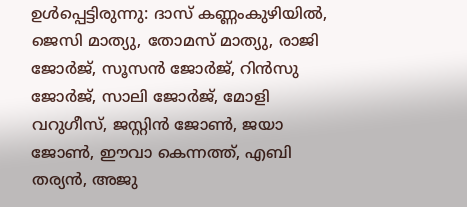ഉൾപ്പെട്ടിരുന്നു: ദാസ് കണ്ണംകുഴിയിൽ, ജെസി മാത്യു, തോമസ് മാത്യു, രാജി ജോർജ്, സൂസൻ ജോർജ്, റിൻസു ജോർജ്, സാലി ജോർജ്, മോളി വറുഗീസ്, ജസ്റ്റിൻ ജോൺ, ജയാ ജോൺ, ഈവാ കെന്നത്ത്, എബി തര്യൻ, അജു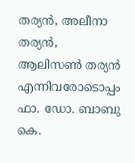തര്യൻ, അലീനാ തര്യൻ, ആലിസൺ തര്യൻ എന്നിവരോടൊപ്പം ഫാ. ഡോ. ബാബു കെ.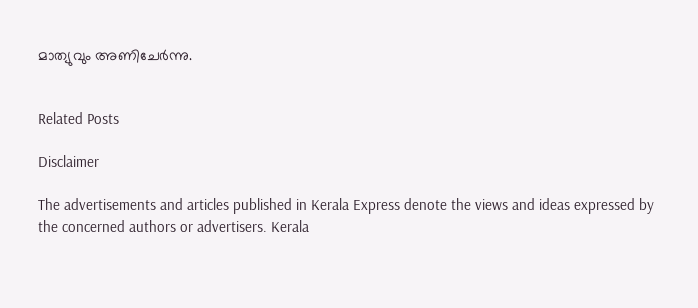മാത്യുവും അണിചേർന്നു.


Related Posts

Disclaimer

The advertisements and articles published in Kerala Express denote the views and ideas expressed by the concerned authors or advertisers. Kerala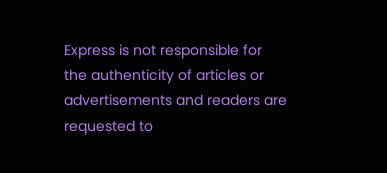Express is not responsible for the authenticity of articles or advertisements and readers are requested to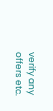verify any offers etc.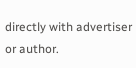directly with advertiser or author.